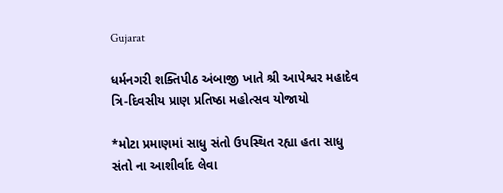Gujarat

ધર્મનગરી શક્તિપીઠ અંબાજી ખાતે શ્રી આપેશ્વર મહાદેવ ત્રિ-દિવસીય પ્રાણ પ્રતિષ્ઠા મહોત્સવ યોજાયો

*મોટા પ્રમાણમાં સાધુ સંતો ઉપસ્થિત રહ્યા હતા સાધુ સંતો ના આશીર્વાદ લેવા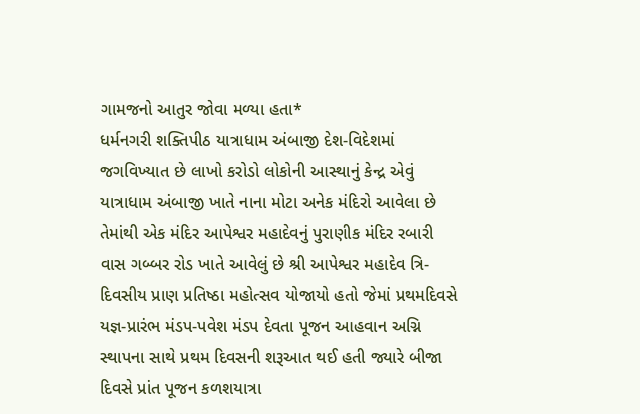ગામજનો આતુર જોવા મળ્યા હતા*
ધર્મનગરી શક્તિપીઠ યાત્રાધામ અંબાજી દેશ-વિદેશમાં જગવિખ્યાત છે લાખો કરોડો લોકોની આસ્થાનું કેન્દ્ર એવું યાત્રાધામ અંબાજી ખાતે નાના મોટા અનેક મંદિરો આવેલા છે તેમાંથી એક મંદિર આપેશ્વર મહાદેવનું પુરાણીક મંદિર રબારી વાસ ગબ્બર રોડ ખાતે આવેલું છે શ્રી આપેશ્વર મહાદેવ ત્રિ-દિવસીય પ્રાણ પ્રતિષ્ઠા મહોત્સવ યોજાયો હતો જેમાં પ્રથમદિવસે યજ્ઞ-પ્રારંભ મંડપ-પવેશ મંડપ દેવતા પૂજન આહવાન અગ્નિ સ્થાપના સાથે પ્રથમ દિવસની શરૂઆત થઈ હતી જ્યારે બીજા દિવસે પ્રાંત પૂજન કળશયાત્રા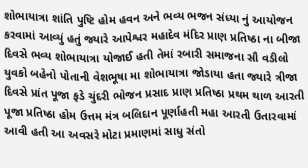શોભાયાત્રા શાંતિ પુષ્ટિ હોમ હવન અને ભવ્ય ભજન સંધ્યા નું આયોજન કરવામાં આવ્યું હતું જ્યારે આપેશ્વર મહાદેવ મંદિર પ્રાણ પ્રતિષ્ઠા ના બીજા દિવસે ભવ્ય શોભાયાત્રા યોજાઈ હતી તેમાં રબારી સમાજના સૌ વડીલો યુવકો બહેનો પોતાની વેશભૂષા મા શોભાયાત્રા જોડાયા હતા જ્યારે ત્રીજા દિવસે પ્રાંત પૂજા ફડે ચુંદરી ભોજન પ્રસાદ પ્રાણ પ્રતિષ્ઠા પ્રથમ થાળ આરતી પૂજા પ્રતિષ્ઠા હોમ ઉત્તમ મંત્ર બલિદાન પૂર્ણાહતી મહા આરતી ઉતારવામાં આવી હતી આ અવસરે મોટા પ્રમાણમાં સાધુ સંતો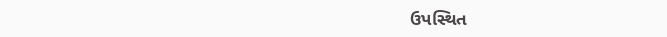ઉપસ્થિત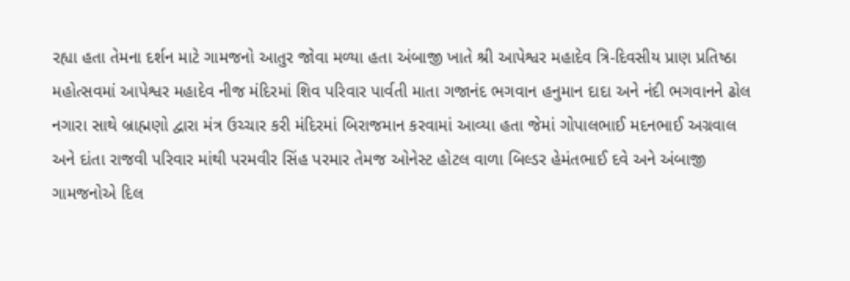રહ્યા હતા તેમના દર્શન માટે ગામજનો આતુર જોવા મળ્યા હતા અંબાજી ખાતે શ્રી આપેશ્વર મહાદેવ ત્રિ-દિવસીય પ્રાણ પ્રતિષ્ઠા મહોત્સવમાં આપેશ્વર મહાદેવ નીજ મંદિરમાં શિવ પરિવાર પાર્વતી માતા ગજાનંદ ભગવાન હનુમાન દાદા અને નંદી ભગવાનને ઢોલ નગારા સાથે બ્રાહ્મણો દ્વારા મંત્ર ઉચ્ચાર કરી મંદિરમાં બિરાજમાન કરવામાં આવ્યા હતા જેમાં ગોપાલભાઈ મદનભાઈ અગ્રવાલ અને દાંતા રાજવી પરિવાર માંથી પરમવીર સિંહ પરમાર તેમજ ઓનેસ્ટ હોટલ વાળા બિલ્ડર હેમંતભાઈ દવે અને અંબાજી ગામજનોએ દિલ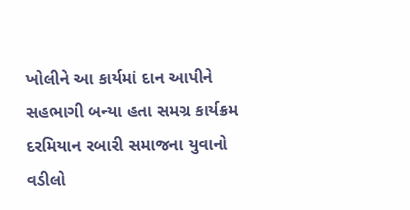ખોલીને આ કાર્યમાં દાન આપીને સહભાગી બન્યા હતા સમગ્ર કાર્યક્રમ દરમિયાન રબારી સમાજના યુવાનો વડીલો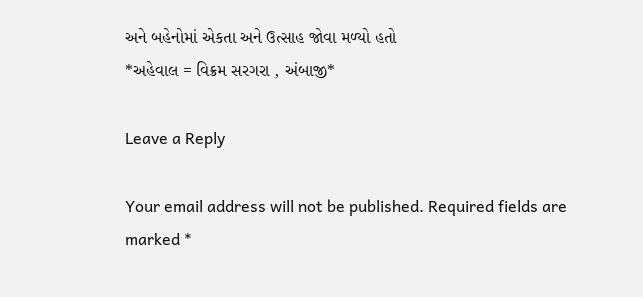અને બહેનોમાં એકતા અને ઉત્સાહ જોવા મળ્યો હતો
*અહેવાલ = વિક્રમ સરગરા , અંબાજી*

Leave a Reply

Your email address will not be published. Required fields are marked *